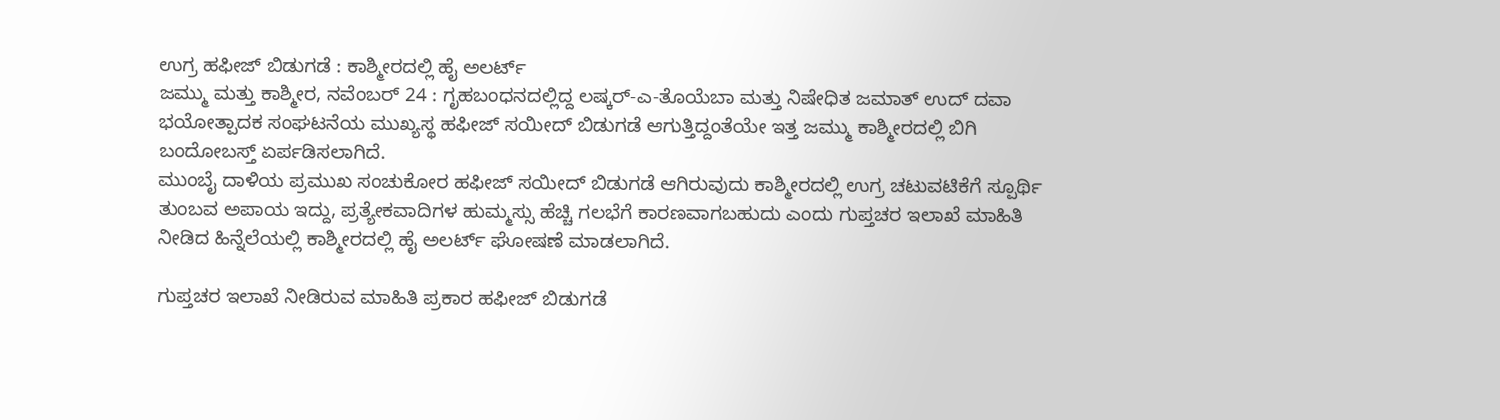ಉಗ್ರ ಹಫೀಜ್ ಬಿಡುಗಡೆ : ಕಾಶ್ಮೀರದಲ್ಲಿ ಹೈ ಅಲರ್ಟ್
ಜಮ್ಮು ಮತ್ತು ಕಾಶ್ಮೀರ, ನವೆಂಬರ್ 24 : ಗೃಹಬಂಧನದಲ್ಲಿದ್ದ ಲಷ್ಕರ್-ಎ-ತೊಯೆಬಾ ಮತ್ತು ನಿಷೇಧಿತ ಜಮಾತ್ ಉದ್ ದವಾ ಭಯೋತ್ಪಾದಕ ಸಂಘಟನೆಯ ಮುಖ್ಯಸ್ಥ ಹಫೀಜ್ ಸಯೀದ್ ಬಿಡುಗಡೆ ಆಗುತ್ತಿದ್ದಂತೆಯೇ ಇತ್ತ ಜಮ್ಮು ಕಾಶ್ಮೀರದಲ್ಲಿ ಬಿಗಿ ಬಂದೋಬಸ್ತ್ ಏರ್ಪಡಿಸಲಾಗಿದೆ.
ಮುಂಬೈ ದಾಳಿಯ ಪ್ರಮುಖ ಸಂಚುಕೋರ ಹಫೀಜ್ ಸಯೀದ್ ಬಿಡುಗಡೆ ಆಗಿರುವುದು ಕಾಶ್ಮೀರದಲ್ಲಿ ಉಗ್ರ ಚಟುವಟಿಕೆಗೆ ಸ್ಪೂರ್ಥಿ ತುಂಬವ ಅಪಾಯ ಇದ್ದು, ಪ್ರತ್ಯೇಕವಾದಿಗಳ ಹುಮ್ಮಸ್ಸು ಹೆಚ್ಚಿ ಗಲಭೆಗೆ ಕಾರಣವಾಗಬಹುದು ಎಂದು ಗುಪ್ತಚರ ಇಲಾಖೆ ಮಾಹಿತಿ ನೀಡಿದ ಹಿನ್ನೆಲೆಯಲ್ಲಿ ಕಾಶ್ಮೀರದಲ್ಲಿ ಹೈ ಅಲರ್ಟ್ ಘೋಷಣೆ ಮಾಡಲಾಗಿದೆ.

ಗುಪ್ತಚರ ಇಲಾಖೆ ನೀಡಿರುವ ಮಾಹಿತಿ ಪ್ರಕಾರ ಹಫೀಜ್ ಬಿಡುಗಡೆ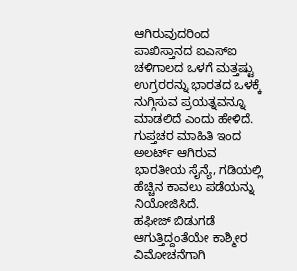ಆಗಿರುವುದರಿಂದ ಪಾಖಿಸ್ತಾನದ ಐಎಸ್ಐ ಚಳಿಗಾಲದ ಒಳಗೆ ಮತ್ತಷ್ಟು ಉಗ್ರರರನ್ನು ಭಾರತದ ಒಳಕ್ಕೆ ನುಗ್ಗಿಸುವ ಪ್ರಯತ್ನವನ್ನೂ ಮಾಡಲಿದೆ ಎಂದು ಹೇಳಿದೆ. ಗುಪ್ತಚರ ಮಾಹಿತಿ ಇಂದ ಅಲರ್ಟ್ ಆಗಿರುವ ಭಾರತೀಯ ಸೈನ್ಯೆ, ಗಡಿಯಲ್ಲಿ ಹೆಚ್ಚಿನ ಕಾವಲು ಪಡೆಯನ್ನು ನಿಯೋಜಿಸಿದೆ.
ಹಫೀಜ್ ಬಿಡುಗಡೆ ಆಗುತ್ತಿದ್ದಂತೆಯೇ ಕಾಶ್ಮೀರ ವಿಮೋಚನೆಗಾಗಿ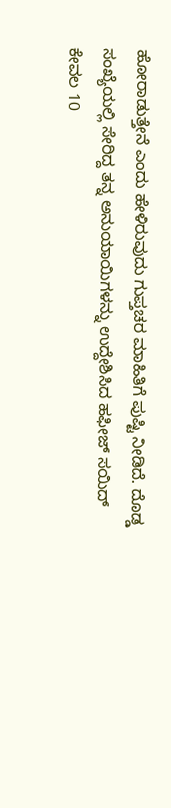ಹೋರಾಡುತ್ತೇನೆ ಎಂದು ಹೇಳಿರುವುದು ಗುಪ್ತಚರ ಮಾಹಿತಿಗೆ ಪುಷ್ಟಿ ನೀಡಿದೆ. ದೊಡ್ಡ ಸಂಖ್ಯೆಯಲ್ಲಿ ಸೇರಿದ್ದ ತನ್ನ ಅನುಯಾಯಿಗಳನ್ನು ಉದ್ದೇಶಿಸಿದ ಹಫೀಜ್ ಸಯಿದ್ ಕೇವಲ 10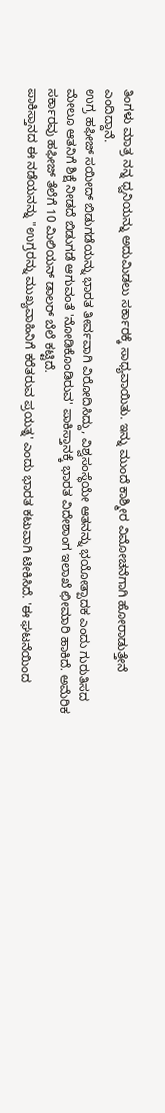ತಿಂಗಳು ಮಾತ್ರ ನನ್ನ ಧ್ವನಿಯನ್ನು ಅದುಮಿಡಲು ಸರ್ಕಾರಕ್ಕೆ ಸಾಧ್ಯವಾಯಿತು. ಇನ್ನು ಮುಂದೆ ಕಾಶ್ಮೀರ ವಿಮೋಚನೆಗಾಗಿ ಹೋರಾಡುತ್ತೇನೆ ಎಂದಿದ್ದಾನೆ.
ಉಗ್ರ ಹಫೀಜ್ ಸಯೀದ್ ಬಿಡುಗಡೆಯನ್ನು ಭಾರತ ತೀರ್ವವಾಗಿ ವಿರೋದಿಸಿದ್ದು, ವಿಶ್ವಸಂಸ್ಥೆಯೇ ಆತನನ್ನು ಭಯೋತ್ಪಾದಕ ಎಂದು ಗುರುತಿಸದ ಮೇಲೂ ಆತನಿಗೆ ಶಿಕ್ಷೆ ನೀಡದೆ ಬಿಡುಗಡೆ ಆಗುವಂತೆ 'ನೋಡಿಕೊಂಡಿರುವ' ಪಾಕಿಸ್ತಾನಕ್ಕೆ ಭಾರತ ವಿದೇಶಾಂಗ ಇಲಾಖೆ ಛೀಮಾರಿ ಹಾಕಿದೆ. ಅಮೆರಿಕ ಸರ್ಕಾರವು ಹಫೀಜ್ ತೆಲೆಗೆ 10 ಮಿಲಿಯನ್ ಡಾಲರ್ ಬೆಲೆ ಕಟ್ಟಿದೆ.
ಪಾಕಿಸ್ತಾನದ ಈ ನಡೆಯನನ್ನು "ಉಗ್ರರನ್ನು ಮುಖ್ಯವಾಹಿನಿಗೆ ಕರೆತರುವ ಪ್ರಯತ್ನ' ಎಂದು ಭಾರತ ಕಟುವಾಗಿ ಟೀಕಿಸಿದೆ. 'ಈ ಘಟನೆಯಿಂದ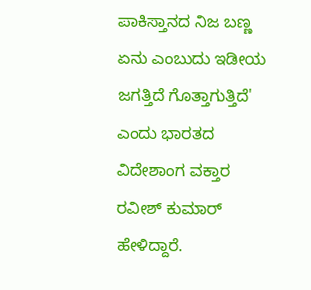ಪಾಕಿಸ್ತಾನದ ನಿಜ ಬಣ್ಣ ಏನು ಎಂಬುದು ಇಡೀಯ ಜಗತ್ತಿದೆ ಗೊತ್ತಾಗುತ್ತಿದೆ' ಎಂದು ಭಾರತದ ವಿದೇಶಾಂಗ ವಕ್ತಾರ ರವೀಶ್ ಕುಮಾರ್ ಹೇಳಿದ್ದಾರೆ.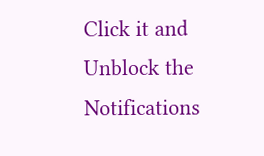Click it and Unblock the Notifications